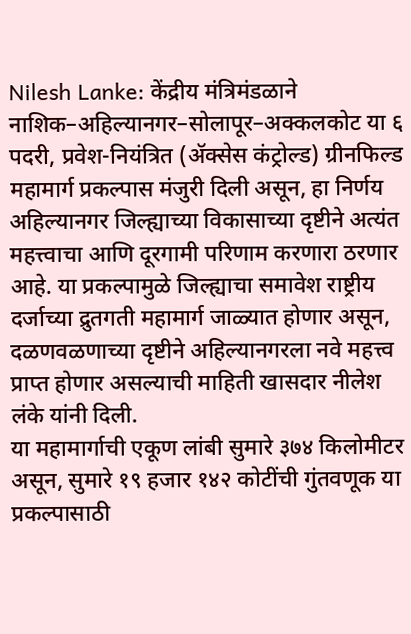Nilesh Lanke: केंद्रीय मंत्रिमंडळाने नाशिक–अहिल्यानगर–सोलापूर–अक्कलकोट या ६ पदरी, प्रवेश-नियंत्रित (ॲक्सेस कंट्रोल्ड) ग्रीनफिल्ड महामार्ग प्रकल्पास मंजुरी दिली असून, हा निर्णय अहिल्यानगर जिल्ह्याच्या विकासाच्या दृष्टीने अत्यंत महत्त्वाचा आणि दूरगामी परिणाम करणारा ठरणार आहे. या प्रकल्पामुळे जिल्ह्याचा समावेश राष्ट्रीय दर्जाच्या द्रुतगती महामार्ग जाळ्यात होणार असून, दळणवळणाच्या दृष्टीने अहिल्यानगरला नवे महत्त्व प्राप्त होणार असल्याची माहिती खासदार नीलेश लंके यांनी दिली.
या महामार्गाची एकूण लांबी सुमारे ३७४ किलोमीटर असून, सुमारे १९ हजार १४२ कोटींची गुंतवणूक या प्रकल्पासाठी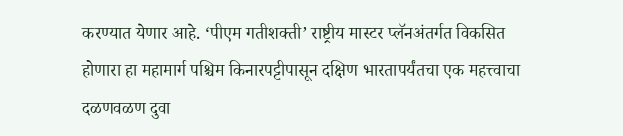करण्यात येणार आहे. ‘पीएम गतीशक्ती’ राष्ट्रीय मास्टर प्लॅनअंतर्गत विकसित होणारा हा महामार्ग पश्चिम किनारपट्टीपासून दक्षिण भारतापर्यंतचा एक महत्त्वाचा दळणवळण दुवा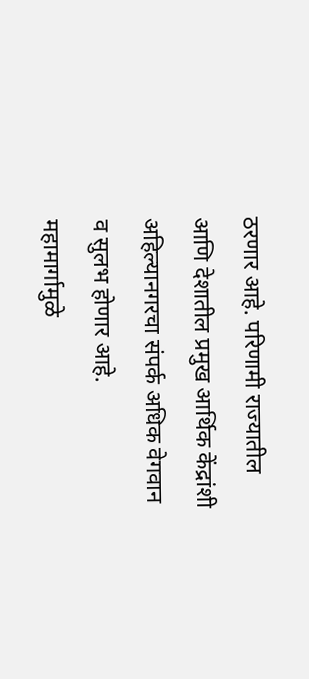ठरणार आहे. परिणामी राज्यातील आणि देशातील प्रमुख आर्थिक केंद्रांशी अहिल्यानगरचा संपर्क अधिक वेगवान व सुलभ होणार आहे.
महामार्गामुळे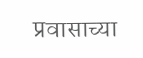प्रवासाच्या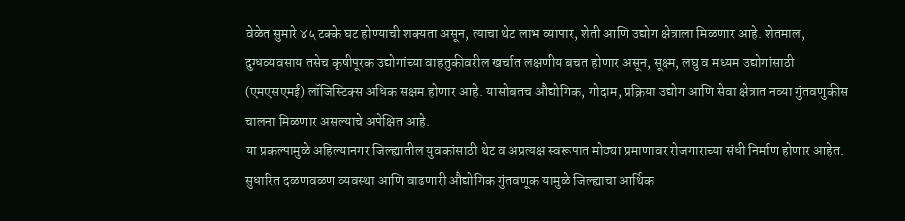वेळेत सुमारे ४५ टक्के घट होण्याची शक्यता असून, त्याचा थेट लाभ व्यापार, शेती आणि उद्योग क्षेत्राला मिळणार आहे. शेतमाल, दुग्धव्यवसाय तसेच कृषीपूरक उद्योगांच्या वाहतुकीवरील खर्चात लक्षणीय बचत होणार असून, सूक्ष्म, लघु व मध्यम उद्योगांसाठी (एमएसएमई) लॉजिस्टिक्स अधिक सक्षम होणार आहे. यासोबतच औद्योगिक, गोदाम, प्रक्रिया उद्योग आणि सेवा क्षेत्रात नव्या गुंतवणुकीस चालना मिळणार असल्याचे अपेक्षित आहे.
या प्रकल्पामुळे अहिल्यानगर जिल्ह्यातील युवकांसाठी थेट व अप्रत्यक्ष स्वरूपात मोठ्या प्रमाणावर रोजगाराच्या संधी निर्माण होणार आहेत. सुधारित दळणवळण व्यवस्था आणि वाढणारी औद्योगिक गुंतवणूक यामुळे जिल्ह्याचा आर्थिक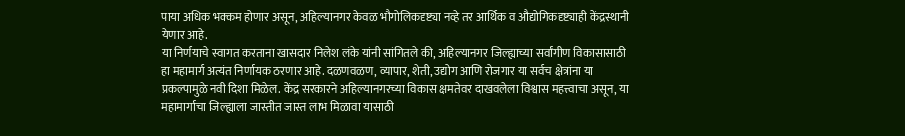पाया अधिक भक्कम होणार असून, अहिल्यानगर केवळ भौगोलिकदृष्ट्या नव्हे तर आर्थिक व औद्योगिकदृष्ट्याही केंद्रस्थानी येणार आहे.
या निर्णयाचे स्वागत करताना खासदार निलेश लंके यांनी सांगितले की, अहिल्यानगर जिल्ह्याच्या सर्वांगीण विकासासाठी हा महामार्ग अत्यंत निर्णायक ठरणार आहे. दळणवळण, व्यापार, शेती, उद्योग आणि रोजगार या सर्वच क्षेत्रांना या प्रकल्पामुळे नवी दिशा मिळेल. केंद्र सरकारने अहिल्यानगरच्या विकास क्षमतेवर दाखवलेला विश्वास महत्त्वाचा असून, या महामार्गाचा जिल्ह्याला जास्तीत जास्त लाभ मिळावा यासाठी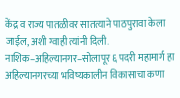केंद्र व राज्य पातळीवर सातत्याने पाठपुरावा केला जाईल, अशी ग्वाही त्यांनी दिली.
नाशिक–अहिल्यानगर–सोलापूर ६ पदरी महामार्ग हा अहिल्यानगरच्या भविष्यकालीन विकासाचा कणा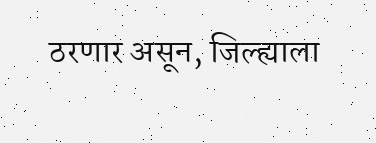ठरणार असून, जिल्ह्याला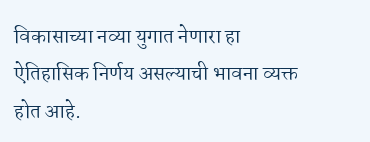विकासाच्या नव्या युगात नेणारा हा ऐतिहासिक निर्णय असल्याची भावना व्यक्त होत आहे.